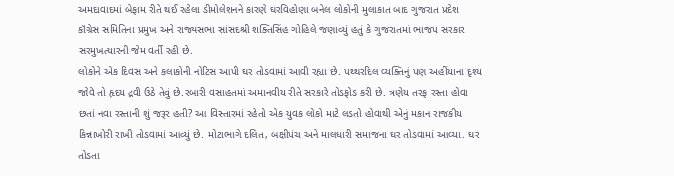અમદાવાદમાં બેફામ રીતે થઈ રહેલા ડીમોલેશનને કારણે ઘરવિહોણા બનેલ લોકોની મુલાકાત બાદ ગુજરાત પ્રદેશ કૉંગ્રેસ સમિતિના પ્રમુખ અને રાજ્યસભા સાંસદશ્રી શક્તિસિંહ ગોહિલે જણાવ્યું હતું કે ગુજરાતમાં ભાજપ સરકાર સરમુખત્યારની જેમ વર્તી રહી છે.
લોકોને એક દિવસ અને કલાકોની નોટિસ આપી ઘર તોડવામાં આવી રહ્યા છે. પથ્થરદિલ વ્યક્તિનું પણ અહીંયાના દૃશ્ય જોવે તો હૃદય દ્રવી ઉઠે તેવું છે.રબારી વસાહતમાં અમાનવીય રીતે સરકારે તોડફોડ કરી છે. ત્રણેય તરફ રસ્તા હોવા છતાં નવા રસ્તાની શું જરૂર હતી? આ વિસ્તારમાં રહેતો એક યુવક લોકો માટે લડતો હોવાથી એનું મકાન રાજકીય કિન્નાખોરી રાખી તોડવામાં આવ્યું છે. મોટાભાગે દલિત, બક્ષીપંચ અને માલધારી સમાજના ઘર તોડવામાં આવ્યા. ઘર તોડતા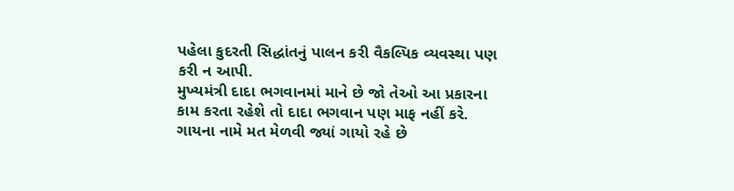પહેલા કુદરતી સિદ્ધાંતનું પાલન કરી વૈકલ્પિક વ્યવસ્થા પણ કરી ન આપી.
મુખ્યમંત્રી દાદા ભગવાનમાં માને છે જો તેઓ આ પ્રકારના કામ કરતા રહેશે તો દાદા ભગવાન પણ માફ નહીં કરે. ગાયના નામે મત મેળવી જ્યાં ગાયો રહે છે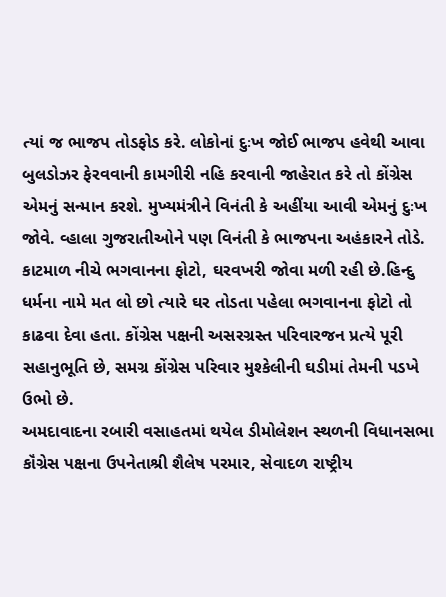ત્યાં જ ભાજપ તોડફોડ કરે. લોકોનાં દુઃખ જોઈ ભાજપ હવેથી આવા બુલડોઝર ફેરવવાની કામગીરી નહિ કરવાની જાહેરાત કરે તો કોંગ્રેસ એમનું સન્માન કરશે. મુખ્યમંત્રીને વિનંતી કે અહીંયા આવી એમનું દુઃખ જોવે. વ્હાલા ગુજરાતીઓને પણ વિનંતી કે ભાજપના અહંકારને તોડે. કાટમાળ નીચે ભગવાનના ફોટો, ઘરવખરી જોવા મળી રહી છે.હિન્દુ ધર્મના નામે મત લો છો ત્યારે ઘર તોડતા પહેલા ભગવાનના ફોટો તો કાઢવા દેવા હતા. કોંગ્રેસ પક્ષની અસરગ્રસ્ત પરિવારજન પ્રત્યે પૂરી સહાનુભૂતિ છે, સમગ્ર કોંગ્રેસ પરિવાર મુશ્કેલીની ઘડીમાં તેમની પડખે ઉભો છે.
અમદાવાદના રબારી વસાહતમાં થયેલ ડીમોલેશન સ્થળની વિધાનસભા કૉંગ્રેસ પક્ષના ઉપનેતાશ્રી શૈલેષ પરમાર, સેવાદળ રાષ્ટ્રીય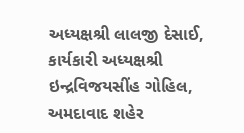અધ્યક્ષશ્રી લાલજી દેસાઈ, કાર્યકારી અધ્યક્ષશ્રી ઇન્દ્રવિજયસીંહ ગોહિલ, અમદાવાદ શહેર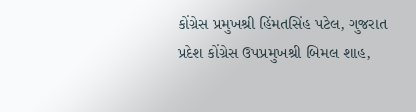કોંગ્રેસ પ્રમુખશ્રી હિંમતસિંહ પટેલ, ગુજરાત પ્રદેશ કોંગ્રેસ ઉપપ્રમુખશ્રી બિમલ શાહ,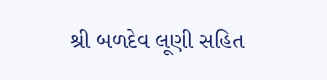શ્રી બળદેવ લૂણી સહિત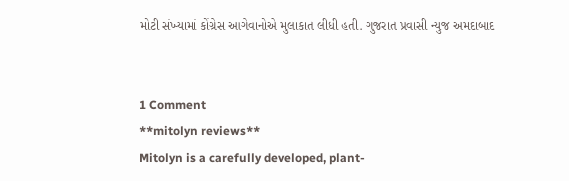મોટી સંખ્યામાં કોંગ્રેસ આગેવાનોએ મુલાકાત લીધી હતી. ગુજરાત પ્રવાસી ન્યુજ અમદાબાદ


1 Comment
**mitolyn reviews**
Mitolyn is a carefully developed, plant-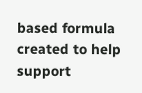based formula created to help support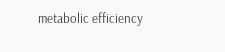metabolic efficiency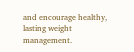and encourage healthy, lasting weight management.